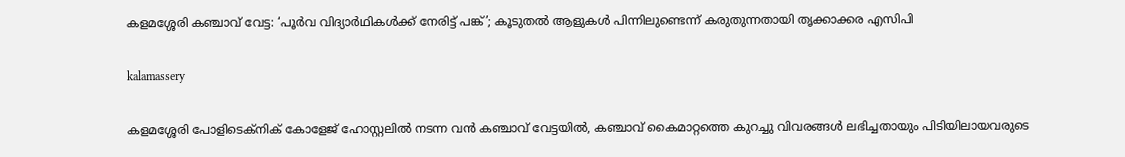കളമശ്ശേരി കഞ്ചാവ് വേട്ട: ‘പൂർവ വിദ്യാർഥികൾക്ക് നേരിട്ട് പങ്ക്’; കൂടുതൽ ആളുകൾ പിന്നിലുണ്ടെന്ന് കരുതുന്നതായി തൃക്കാക്കര എസിപി

kalamassery

കളമശ്ശേരി പോളിടെക്നിക് കോളേജ് ഹോസ്റ്റലിൽ നടന്ന വൻ കഞ്ചാവ് വേട്ടയിൽ, കഞ്ചാവ് കൈമാറ്റത്തെ കുറച്ചു വിവരങ്ങൾ ലഭിച്ചതായും പിടിയിലായവരുടെ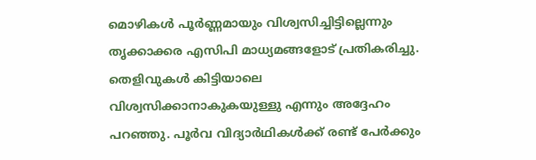മൊഴികൾ പൂർണ്ണമായും വിശ്വസിച്ചിട്ടില്ലെന്നും തൃക്കാക്കര എസിപി മാധ്യമങ്ങളോട് പ്രതികരിച്ചു. തെളിവുകൾ കിട്ടിയാലെ വിശ്വസിക്കാനാകുകയുള്ളു എന്നും അദ്ദേഹം പറഞ്ഞു. പൂർവ വിദ്യാർഥികൾക്ക് രണ്ട് പേർക്കും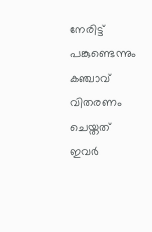നേരിട്ട് പങ്കുണ്ടെന്നും കഞ്ചാവ് വിതരണം ചെയ്തത് ഇവർ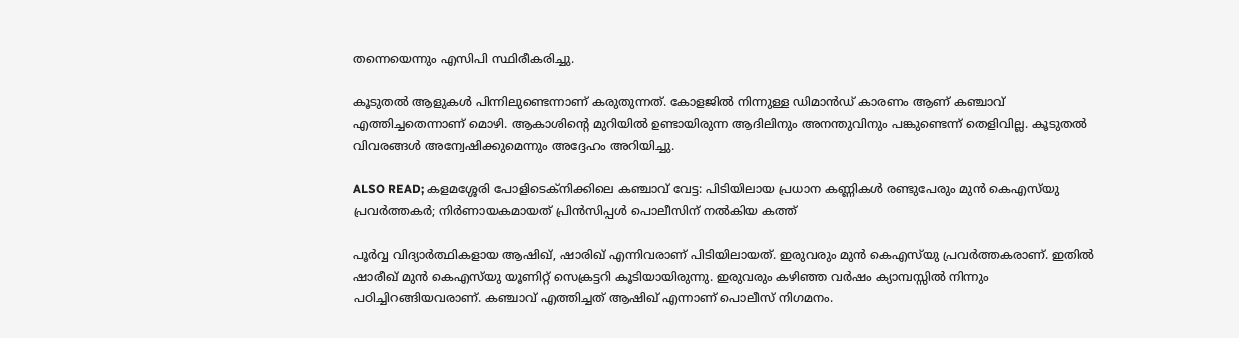തന്നെയെന്നും എസിപി സ്ഥിരീകരിച്ചു.

കൂടുതൽ ആളുകൾ പിന്നിലുണ്ടെന്നാണ് കരുതുന്നത്. കോളജിൽ നിന്നുള്ള ഡിമാൻഡ് കാരണം ആണ് കഞ്ചാവ് എത്തിച്ചതെന്നാണ് മൊഴി. ആകാശിന്റെ മുറിയിൽ ഉണ്ടായിരുന്ന ആദിലിനും അനന്തുവിനും പങ്കുണ്ടെന്ന് തെളിവില്ല. കൂടുതൽ വിവരങ്ങൾ അന്വേഷിക്കുമെന്നും അദ്ദേഹം അറിയിച്ചു.

ALSO READ; കളമശ്ശേരി പോളിടെക്നിക്കിലെ കഞ്ചാവ് വേട്ട: പിടിയിലായ പ്രധാന കണ്ണികൾ രണ്ടുപേരും മുൻ കെഎസ്‌യു പ്രവർത്തകർ; നിർണായകമായത് പ്രിൻസിപ്പൾ പൊലീസിന് നൽകിയ കത്ത്

പൂർവ്വ വിദ്യാർത്ഥികളായ ആഷിഖ്, ഷാരിഖ് എന്നിവരാണ് പിടിയിലായത്. ഇരുവരും മുൻ കെഎസ്‌യു പ്രവർത്തകരാണ്. ഇതിൽ ഷാരീഖ് മുൻ കെഎസ്‌യു യൂണിറ്റ് സെക്രട്ടറി കൂടിയായിരുന്നു. ഇരുവരും കഴിഞ്ഞ വർഷം ക്യാമ്പസ്സിൽ നിന്നും പഠിച്ചിറങ്ങിയവരാണ്. കഞ്ചാവ് എത്തിച്ചത് ആഷിഖ് എന്നാണ് പൊലീസ് നിഗമനം.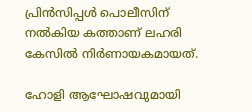പ്രിൻസിപ്പൾ പൊലീസിന് നൽകിയ കത്താണ് ലഹരി കേസിൽ നിർണായകമായത്.

ഹോളി ആഘോഷവുമായി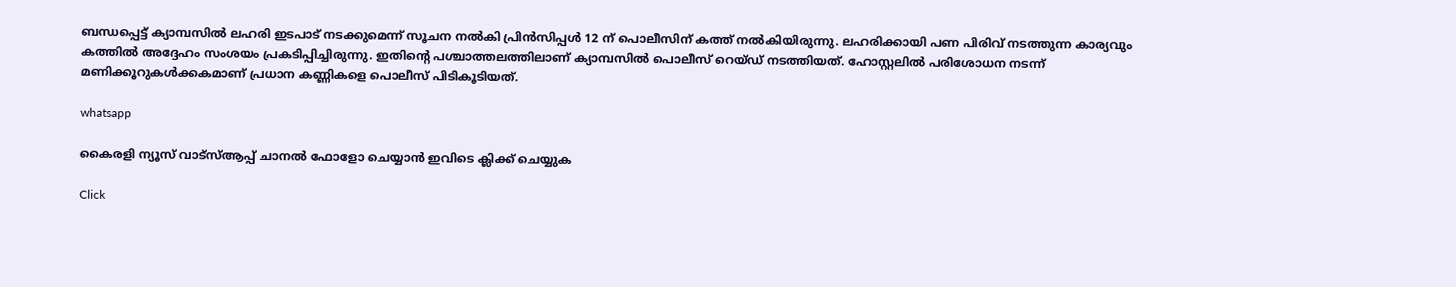ബന്ധപ്പെട്ട് ക്യാമ്പസിൽ ലഹരി ഇടപാട് നടക്കുമെന്ന് സൂചന നൽകി പ്രിൻസിപ്പൾ 12 ന് പൊലീസിന് കത്ത് നൽകിയിരുന്നു. ലഹരിക്കായി പണ പിരിവ് നടത്തുന്ന കാര്യവും കത്തിൽ അദ്ദേഹം സംശയം പ്രകടിപ്പിച്ചിരുന്നു. ഇതിന്‍റെ പശ്ചാത്തലത്തിലാണ് ക്യാമ്പസിൽ പൊലീസ് റെയ്ഡ് നടത്തിയത്. ഹോസ്റ്റലിൽ പരിശോധന നടന്ന് മണിക്കൂറുകൾക്കകമാണ് പ്രധാന കണ്ണികളെ പൊലീസ് പിടികൂടിയത്.

whatsapp

കൈരളി ന്യൂസ് വാട്‌സ്ആപ്പ് ചാനല്‍ ഫോളോ ചെയ്യാന്‍ ഇവിടെ ക്ലിക്ക് ചെയ്യുക

Click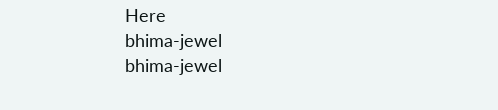Here
bhima-jewel
bhima-jewel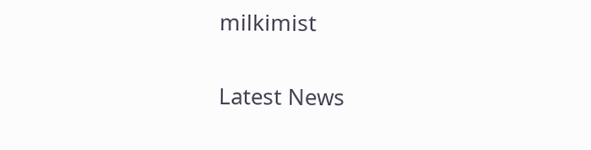milkimist

Latest News